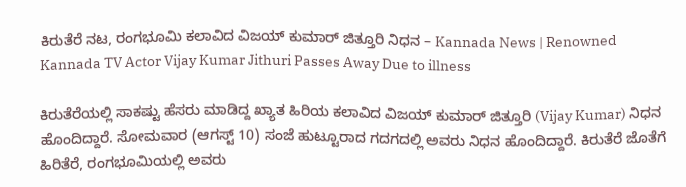ಕಿರುತೆರೆ ನಟ, ರಂಗಭೂಮಿ ಕಲಾವಿದ ವಿಜಯ್ ಕುಮಾರ್ ಜಿತ್ತೂರಿ ನಿಧನ – Kannada News | Renowned Kannada TV Actor Vijay Kumar Jithuri Passes Away Due to illness

ಕಿರುತೆರೆಯಲ್ಲಿ ಸಾಕಷ್ಟು ಹೆಸರು ಮಾಡಿದ್ದ ಖ್ಯಾತ ಹಿರಿಯ ಕಲಾವಿದ ವಿಜಯ್ ಕುಮಾರ್ ಜಿತ್ತೂರಿ (Vijay Kumar) ನಿಧನ ಹೊಂದಿದ್ದಾರೆ. ಸೋಮವಾರ (ಆಗಸ್ಟ್ 10) ಸಂಜೆ ಹುಟ್ಟೂರಾದ ಗದಗದಲ್ಲಿ ಅವರು ನಿಧನ ಹೊಂದಿದ್ದಾರೆ. ಕಿರುತೆರೆ ಜೊತೆಗೆ ಹಿರಿತೆರೆ, ರಂಗಭೂಮಿಯಲ್ಲಿ ಅವರು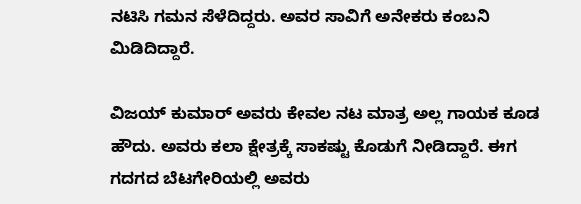ನಟಿಸಿ ಗಮನ ಸೆಳೆದಿದ್ದರು. ಅವರ ಸಾವಿಗೆ ಅನೇಕರು ಕಂಬನಿ ಮಿಡಿದಿದ್ದಾರೆ.

ವಿಜಯ್ ಕುಮಾರ್ ಅವರು ಕೇವಲ ನಟ ಮಾತ್ರ ಅಲ್ಲ ಗಾಯಕ ಕೂಡ ಹೌದು. ಅವರು ಕಲಾ ಕ್ಷೇತ್ರಕ್ಕೆ ಸಾಕಷ್ಟು ಕೊಡುಗೆ ನೀಡಿದ್ದಾರೆ. ಈಗ ಗದಗದ ಬೆಟಗೇರಿಯಲ್ಲಿ ಅವರು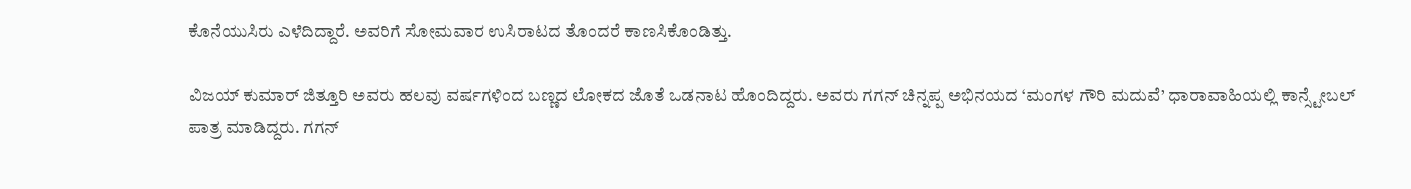ಕೊನೆಯುಸಿರು ಎಳೆದಿದ್ದಾರೆ. ಅವರಿಗೆ ಸೋಮವಾರ ಉಸಿರಾಟದ ತೊಂದರೆ ಕಾಣಸಿಕೊಂಡಿತ್ತು.

ವಿಜಯ್ ಕುಮಾರ್ ಜಿತ್ತೂರಿ ಅವರು ಹಲವು ವರ್ಷಗಳಿಂದ ಬಣ್ಣದ ಲೋಕದ ಜೊತೆ ಒಡನಾಟ ಹೊಂದಿದ್ದರು. ಅವರು ಗಗನ್ ಚಿನ್ನಪ್ಪ ಅಭಿನಯದ ‘ಮಂಗಳ ಗೌರಿ ಮದುವೆ’ ಧಾರಾವಾಹಿಯಲ್ಲಿ ಕಾನ್ಸ್ಟೇಬಲ್ ಪಾತ್ರ ಮಾಡಿದ್ದರು. ಗಗನ್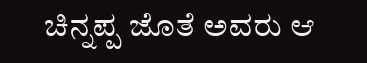ಚಿನ್ನಪ್ಪ ಜೊತೆ ಅವರು ಆ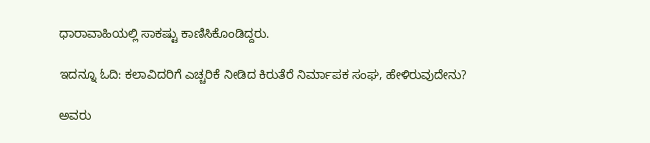ಧಾರಾವಾಹಿಯಲ್ಲಿ ಸಾಕಷ್ಟು ಕಾಣಿಸಿಕೊಂಡಿದ್ದರು.

ಇದನ್ನೂ ಓದಿ: ಕಲಾವಿದರಿಗೆ ಎಚ್ಚರಿಕೆ ನೀಡಿದ ಕಿರುತೆರೆ ನಿರ್ಮಾಪಕ ಸಂಘ, ಹೇಳಿರುವುದೇನು?

ಅವರು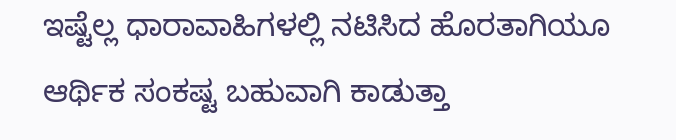ಇಷ್ಟೆಲ್ಲ ಧಾರಾವಾಹಿಗಳಲ್ಲಿ ನಟಿಸಿದ ಹೊರತಾಗಿಯೂ ಆರ್ಥಿಕ ಸಂಕಷ್ಟ ಬಹುವಾಗಿ ಕಾಡುತ್ತಾ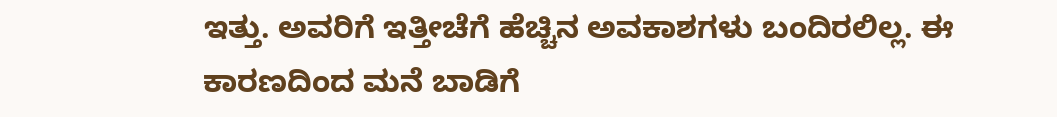ಇತ್ತು. ಅವರಿಗೆ ಇತ್ತೀಚೆಗೆ ಹೆಚ್ಚಿನ ಅವಕಾಶಗಳು ಬಂದಿರಲಿಲ್ಲ. ಈ ಕಾರಣದಿಂದ ಮನೆ ಬಾಡಿಗೆ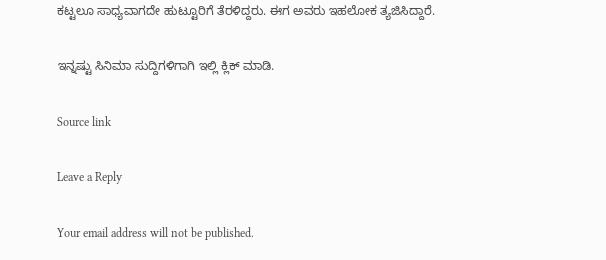ಕಟ್ಟಲೂ ಸಾಧ್ಯವಾಗದೇ ಹುಟ್ಟೂರಿಗೆ ತೆರಳಿದ್ದರು. ಈಗ ಅವರು ಇಹಲೋಕ ತ್ಯಜಿಸಿದ್ದಾರೆ.

ಇನ್ನಷ್ಟು ಸಿನಿಮಾ ಸುದ್ದಿಗಳಿಗಾಗಿ ಇಲ್ಲಿ ಕ್ಲಿಕ್ ಮಾಡಿ.

Source link

Leave a Reply

Your email address will not be published.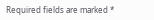Required fields are marked *